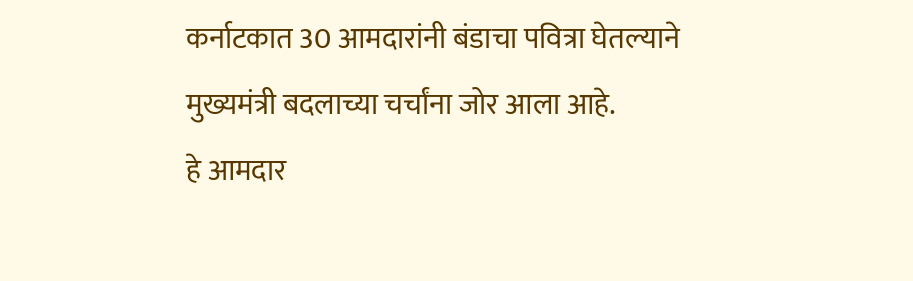कर्नाटकात 30 आमदारांनी बंडाचा पवित्रा घेतल्याने मुख्यमंत्री बदलाच्या चर्चांना जोर आला आहे.
हे आमदार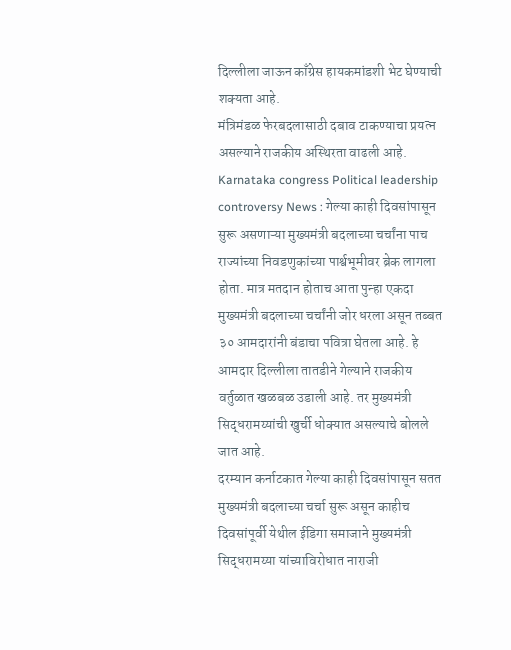दिल्लीला जाऊन काँग्रेस हायकमांडशी भेट घेण्याची शक्यता आहे.
मंत्रिमंडळ फेरबदलासाठी दबाव टाकण्याचा प्रयत्न असल्याने राजकीय अस्थिरता वाढली आहे.
Karnataka congress Political leadership controversy News : गेल्या काही दिवसांपासून सुरू असणाऱ्या मुख्यमंत्री बदलाच्या चर्चांना पाच राज्यांच्या निवडणुकांच्या पार्श्वभूमीवर ब्रेक लागला होता. मात्र मतदान होताच आता पुन्हा एकदा मुख्यमंत्री बदलाच्या चर्चांनी जोर धरला असून तब्बत ३० आमदारांनी बंडाचा पवित्रा घेतला आहे. हे आमदार दिल्लीला तातडीने गेल्याने राजकीय वर्तुळात खळबळ उडाली आहे. तर मुख्यमंत्री सिद्धरामय्यांची खुर्ची धोक्यात असल्याचे बोलले जात आहे.
दरम्यान कर्नाटकात गेल्या काही दिवसांपासून सतत मुख्यमंत्री बदलाच्या चर्चा सुरू असून काहीच दिवसांपूर्वी येथील ईडिगा समाजाने मुख्यमंत्री सिद्धरामय्या यांच्याविरोधात नाराजी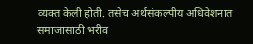व्यक्त केली होती. तसेच अर्थसंकल्पीय अधिवेशनात समाजासाठी भरीव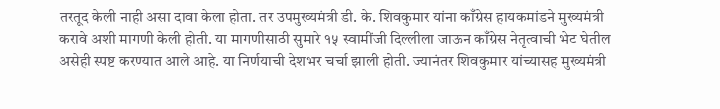तरतूद केली नाही असा दावा केला होता. तर उपमुख्यमंत्री डी. के. शिवकुमार यांना काँग्रेस हायकमांडने मुख्यमंत्री करावे अशी मागणी केली होती. या मागणीसाठी सुमारे १५ स्वामींजी दिल्लीला जाऊन काँग्रेस नेतृत्वाची भेट घेतील असेही स्पष्ट करण्यात आले आहे. या निर्णयाची देशभर चर्चा झाली होती. ज्यानंतर शिवकुमार यांच्यासह मुख्यमंत्री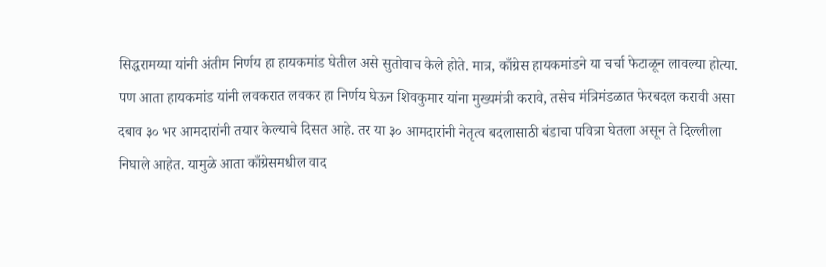सिद्धरामय्या यांनी अंतीम निर्णय हा हायकमांड घेतील असे सुतोवाच केले होते. मात्र, काँग्रेस हायकमांडने या चर्चा फेटाळून लावल्या होत्या.
पण आता हायकमांड यांनी लवकरात लवकर हा निर्णय घेऊन शिवकुमार यांना मुख्यमंत्री करावे, तसेच मंत्रिमंडळात फेरबदल करावी असा दबाव ३० भर आमदारांनी तयार केल्याचे दिसत आहे. तर या ३० आमदारांनी नेतृत्व बदलासाठी बंडाचा पवित्रा घेतला असून ते दिल्लीला निघाले आहेत. यामुळे आता काँग्रेसमधील वाद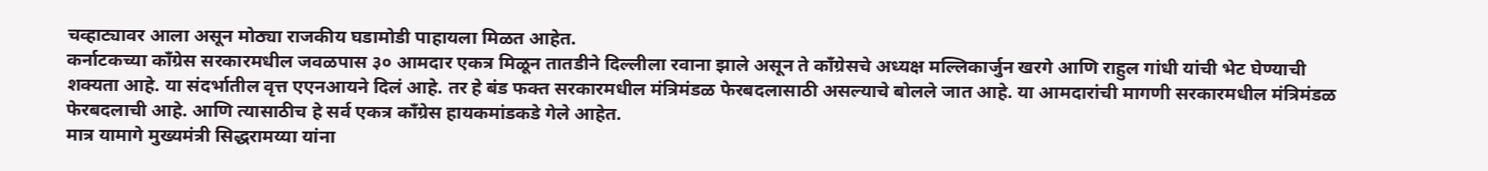चव्हाट्यावर आला असून मोठ्या राजकीय घडामोडी पाहायला मिळत आहेत.
कर्नाटकच्या काँग्रेस सरकारमधील जवळपास ३० आमदार एकत्र मिळून तातडीने दिल्लीला रवाना झाले असून ते काँग्रेसचे अध्यक्ष मल्लिकार्जुन खरगे आणि राहुल गांधी यांची भेट घेण्याची शक्यता आहे. या संदर्भातील वृत्त एएनआयने दिलं आहे. तर हे बंड फक्त सरकारमधील मंत्रिमंडळ फेरबदलासाठी असल्याचे बोलले जात आहे. या आमदारांची मागणी सरकारमधील मंत्रिमंडळ फेरबदलाची आहे. आणि त्यासाठीच हे सर्व एकत्र काँग्रेस हायकमांडकडे गेले आहेत.
मात्र यामागे मुख्यमंत्री सिद्धरामय्या यांना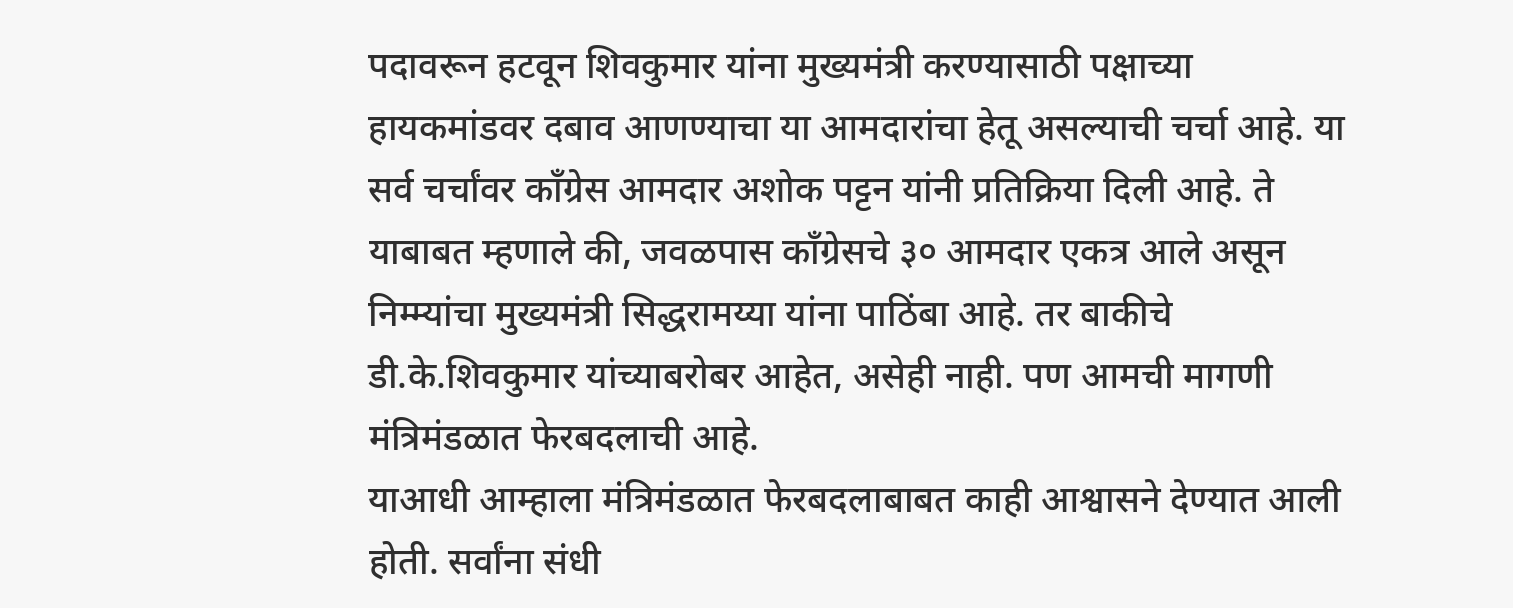पदावरून हटवून शिवकुमार यांना मुख्यमंत्री करण्यासाठी पक्षाच्या हायकमांडवर दबाव आणण्याचा या आमदारांचा हेतू असल्याची चर्चा आहे. या सर्व चर्चांवर काँग्रेस आमदार अशोक पट्टन यांनी प्रतिक्रिया दिली आहे. ते याबाबत म्हणाले की, जवळपास काँग्रेसचे ३० आमदार एकत्र आले असून निम्म्यांचा मुख्यमंत्री सिद्धरामय्या यांना पाठिंबा आहे. तर बाकीचे डी.के.शिवकुमार यांच्याबरोबर आहेत, असेही नाही. पण आमची मागणी मंत्रिमंडळात फेरबदलाची आहे.
याआधी आम्हाला मंत्रिमंडळात फेरबदलाबाबत काही आश्वासने देण्यात आली होती. सर्वांना संधी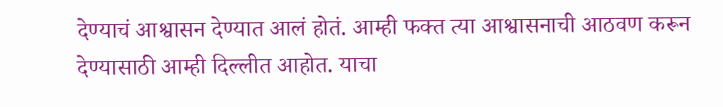देण्याचं आश्वासन देण्यात आलं होतं. आम्ही फक्त त्या आश्वासनाची आठवण करून देण्यासाठी आम्ही दिल्लीत आहोत. याचा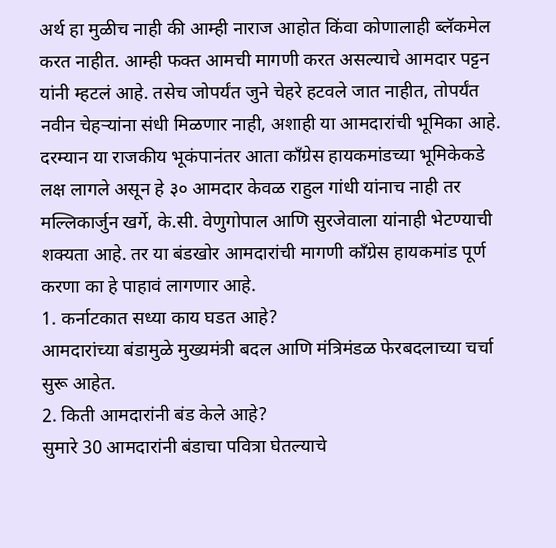अर्थ हा मुळीच नाही की आम्ही नाराज आहोत किंवा कोणालाही ब्लॅकमेल करत नाहीत. आम्ही फक्त आमची मागणी करत असल्याचे आमदार पट्टन यांनी म्हटलं आहे. तसेच जोपर्यंत जुने चेहरे हटवले जात नाहीत, तोपर्यंत नवीन चेहऱ्यांना संधी मिळणार नाही, अशाही या आमदारांची भूमिका आहे.
दरम्यान या राजकीय भूकंपानंतर आता काँग्रेस हायकमांडच्या भूमिकेकडे लक्ष लागले असून हे ३० आमदार केवळ राहुल गांधी यांनाच नाही तर मल्लिकार्जुन खर्गे, के.सी. वेणुगोपाल आणि सुरजेवाला यांनाही भेटण्याची शक्यता आहे. तर या बंडखोर आमदारांची मागणी काँग्रेस हायकमांड पूर्ण करणा का हे पाहावं लागणार आहे.
1. कर्नाटकात सध्या काय घडत आहे?
आमदारांच्या बंडामुळे मुख्यमंत्री बदल आणि मंत्रिमंडळ फेरबदलाच्या चर्चा सुरू आहेत.
2. किती आमदारांनी बंड केले आहे?
सुमारे 30 आमदारांनी बंडाचा पवित्रा घेतल्याचे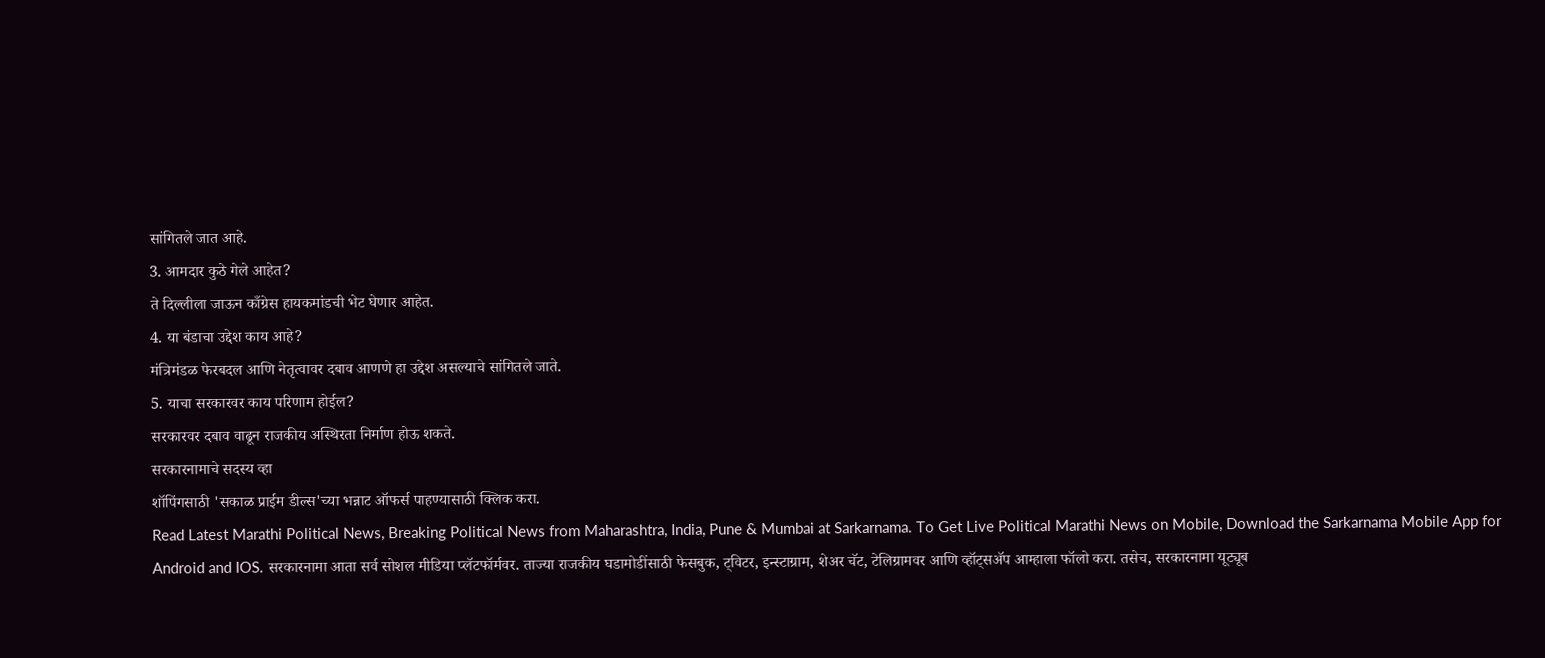सांगितले जात आहे.
3. आमदार कुठे गेले आहेत?
ते दिल्लीला जाऊन काँग्रेस हायकमांडची भेट घेणार आहेत.
4. या बंडाचा उद्देश काय आहे?
मंत्रिमंडळ फेरबदल आणि नेतृत्वावर दबाव आणणे हा उद्देश असल्याचे सांगितले जाते.
5. याचा सरकारवर काय परिणाम होईल?
सरकारवर दबाव वाढून राजकीय अस्थिरता निर्माण होऊ शकते.
सरकारनामाचे सदस्य व्हा
शॉपिंगसाठी 'सकाळ प्राईम डील्स'च्या भन्नाट ऑफर्स पाहण्यासाठी क्लिक करा.
Read Latest Marathi Political News, Breaking Political News from Maharashtra, India, Pune & Mumbai at Sarkarnama. To Get Live Political Marathi News on Mobile, Download the Sarkarnama Mobile App for Android and IOS. सरकारनामा आता सर्व सोशल मीडिया प्लॅटफॉर्मवर. ताज्या राजकीय घडामोडींसाठी फेसबुक, ट्विटर, इन्स्टाग्राम, शेअर चॅट, टेलिग्रामवर आणि व्हॉट्सॲप आम्हाला फॉलो करा. तसेच, सरकारनामा यूट्यूब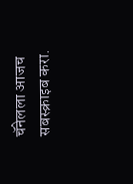चॅनेलला आजच सबस्क्राइब करा.